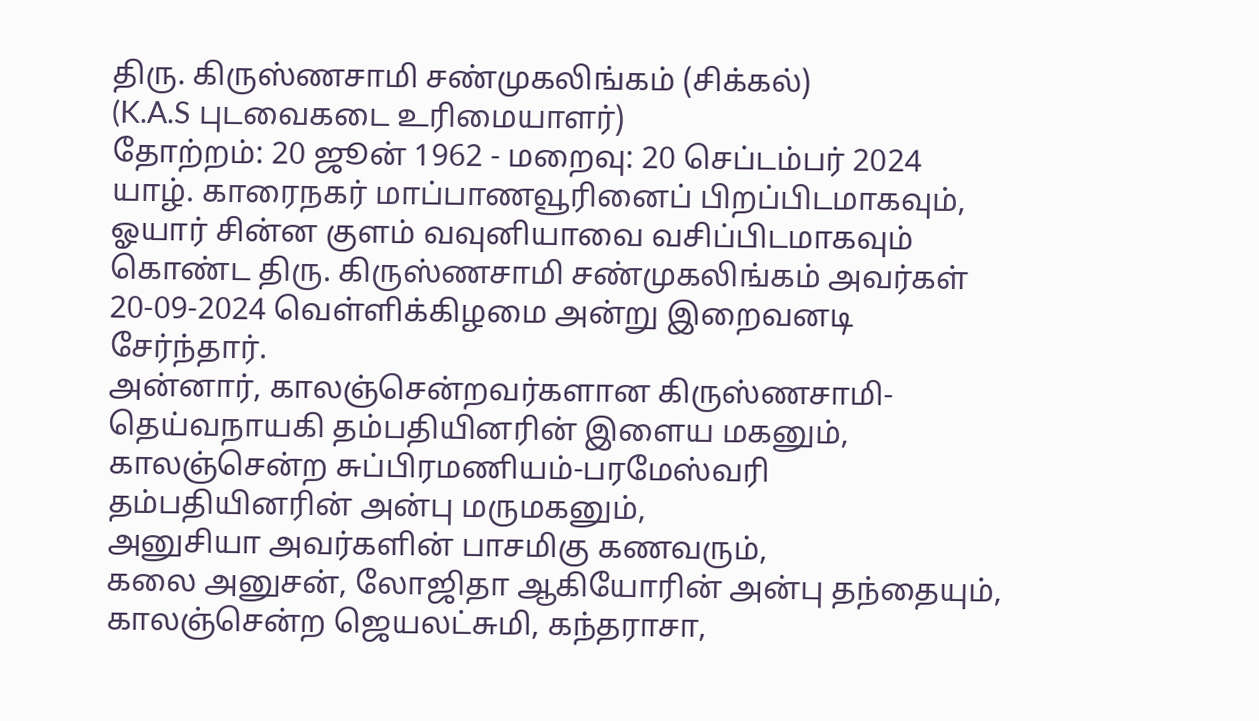திரு. கிருஸ்ணசாமி சண்முகலிங்கம் (சிக்கல்)
(K.A.S புடவைகடை உரிமையாளர்)
தோற்றம்: 20 ஜூன் 1962 - மறைவு: 20 செப்டம்பர் 2024
யாழ். காரைநகர் மாப்பாணவூரினைப் பிறப்பிடமாகவும், ஓயார் சின்ன குளம் வவுனியாவை வசிப்பிடமாகவும் கொண்ட திரு. கிருஸ்ணசாமி சண்முகலிங்கம் அவர்கள் 20-09-2024 வெள்ளிக்கிழமை அன்று இறைவனடி சேர்ந்தார்.
அன்னார், காலஞ்சென்றவர்களான கிருஸ்ணசாமி-தெய்வநாயகி தம்பதியினரின் இளைய மகனும்,
காலஞ்சென்ற சுப்பிரமணியம்-பரமேஸ்வரி தம்பதியினரின் அன்பு மருமகனும்,
அனுசியா அவர்களின் பாசமிகு கணவரும்,
கலை அனுசன், லோஜிதா ஆகியோரின் அன்பு தந்தையும்,
காலஞ்சென்ற ஜெயலட்சுமி, கந்தராசா,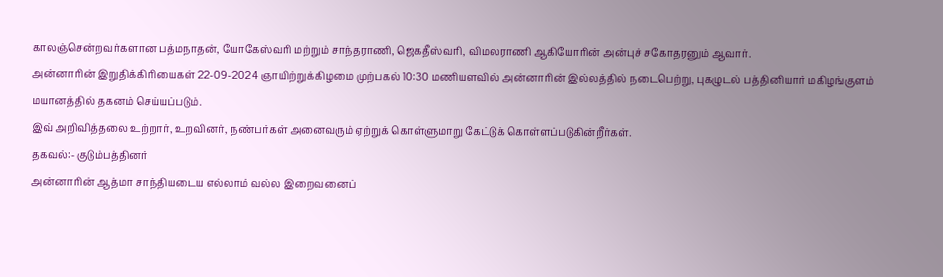காலஞ்சென்றவர்களான பத்மநாதன், யோகேஸ்வரி மற்றும் சாந்தராணி, ஜெகதீஸ்வரி, விமலராணி ஆகியோரின் அன்புச் சகோதரனும் ஆவார்.
அன்னாரின் இறுதிக்கிரியைகள் 22-09-2024 ஞாயிற்றுக்கிழமை முற்பகல் 10:30 மணியளவில் அன்னாரின் இல்லத்தில் நடைபெற்று, புகழுடல் பத்தினியார் மகிழங்குளம் மயானத்தில் தகனம் செய்யப்படும்.
இவ் அறிவித்தலை உற்றார், உறவினர், நண்பர்கள் அனைவரும் ஏற்றுக் கொள்ளுமாறு கேட்டுக் கொள்ளப்படுகின்றீர்கள்.
தகவல்:- குடும்பத்தினர்
அன்னாரின் ஆத்மா சாந்தியடைய எல்லாம் வல்ல இறைவனைப்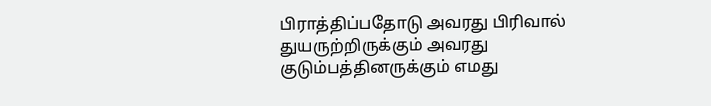பிராத்திப்பதோடு அவரது பிரிவால் துயருற்றிருக்கும் அவரது குடும்பத்தினருக்கும் எமது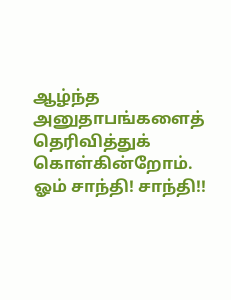ஆழ்ந்த அனுதாபங்களைத் தெரிவித்துக் கொள்கின்றோம்.
ஓம் சாந்தி! சாந்தி!!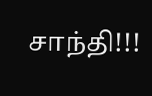சாந்தி!!!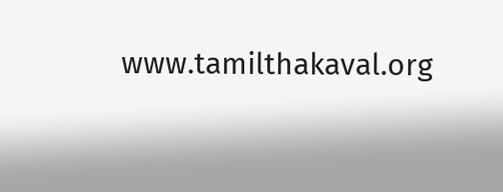www.tamilthakaval.org